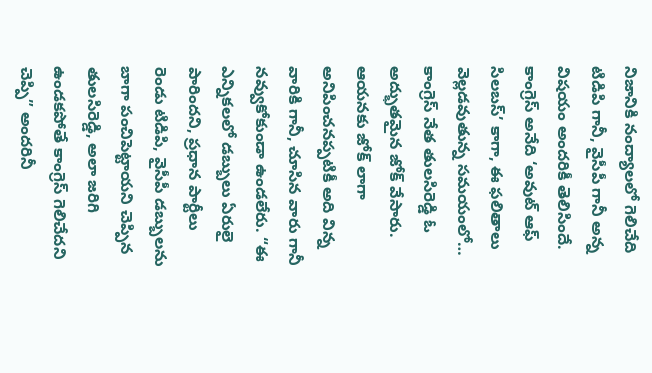నిజానికి నంద్యాలలో గెలిచేది టిడిపి గానీ, వైసీపీ గానీ అన్న విషయం అందరికీ తెలిసిందే. కాంగ్రెస్ అనేది ‘అవుట్ ఆఫ్ సిలబస్’ కాగా, ఈ ఫలితాలు వెల్లడవుతున్న సమయంలో… కాంగ్రెస్ నేత తులసిరెడ్డి ఓ అద్భుతమైన జోక్ వేసారు. ఆయనకు జోక్ లాగా అనిపించనప్పటికీ అది విన్న వారికి గానీ, చూసిన వారు గానీ నవ్వుకోకుండా ఉండలేరు. “ఈ ఎన్నికలలో డబ్బులు ఏరులై పారిందని, ప్రధాన పార్టీలు రెండు టిడిపి, వైసీపీ డబ్బులను బాగా పంచిపెట్టాయని చెప్పిన తులసిరెడ్డి, అలా జరిగి ఉండకపోతే కాంగ్రెస్ గెలిచేదని చెప్పి” అందరినీ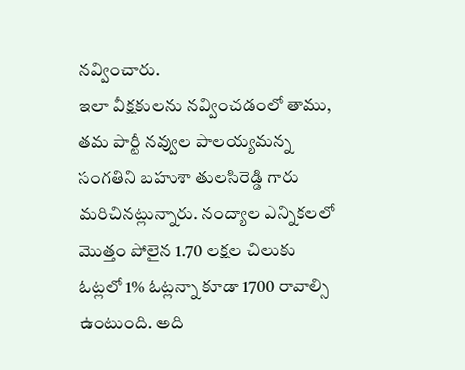నవ్వించారు.
ఇలా వీక్షకులను నవ్వించడంలో తాము, తమ పార్టీ నవ్వుల పాలయ్యమన్న సంగతిని బహుశా తులసిరెడ్డి గారు మరిచినట్లున్నారు. నంద్యాల ఎన్నికలలో మొత్తం పోలైన 1.70 లక్షల చిలుకు ఓట్లలో 1% ఓట్లన్నా కూడా 1700 రావాల్సి ఉంటుంది. అది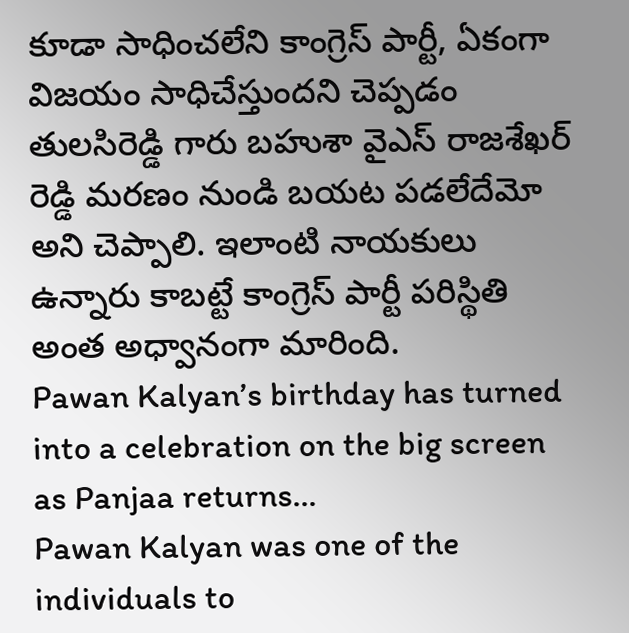కూడా సాధించలేని కాంగ్రెస్ పార్టీ, ఏకంగా విజయం సాధిచేస్తుందని చెప్పడం తులసిరెడ్డి గారు బహుశా వైఎస్ రాజశేఖర్ రెడ్డి మరణం నుండి బయట పడలేదేమో అని చెప్పాలి. ఇలాంటి నాయకులు ఉన్నారు కాబట్టే కాంగ్రెస్ పార్టీ పరిస్థితి అంత అధ్వానంగా మారింది.
Pawan Kalyan’s birthday has turned into a celebration on the big screen as Panjaa returns…
Pawan Kalyan was one of the individuals to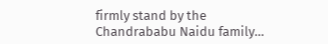firmly stand by the Chandrababu Naidu family…